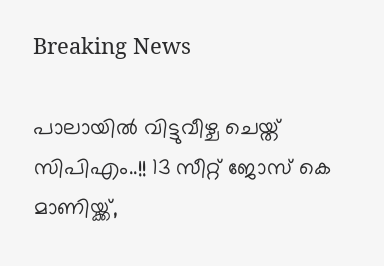Breaking News

പാലായില്‍ വിട്ടുവീഴ്ച ചെയ്ത് സിപിഎം..!! 13 സീറ്റ് ജോസ് കെ മാണിയ്ക്ക്,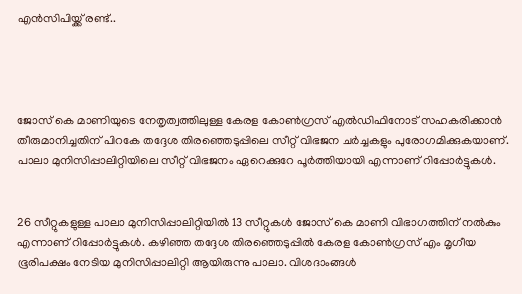എന്‍സിപിയ്ക്ക് രണ്ട്..




ജോസ് കെ മാണിയുടെ നേതൃത്വത്തിലുള്ള കേരള കോണ്‍ഗ്രസ് എല്‍ഡിഫിനോട് സഹകരിക്കാന്‍ തീരുമാനിച്ചതിന് പിറകേ തദ്ദേശ തിരഞ്ഞെടുപ്പിലെ സീറ്റ് വിഭജന ചര്‍ച്ചകളും പുരോഗമിക്കുകയാണ്. പാലാ മുനിസിപ്പാലിറ്റിയിലെ സീറ്റ് വിഭജനം ഏറെക്കുറേ പൂര്‍ത്തിയായി എന്നാണ് റിപ്പോര്‍ട്ടുകള്‍.


26 സീറ്റുകളുള്ള പാലാ മുനിസിപ്പാലിറ്റിയില്‍ 13 സീറ്റുകള്‍ ജോസ് കെ മാണി വിഭാഗത്തിന് നല്‍കും എന്നാണ് റിപ്പോര്‍ട്ടുകള്‍. കഴിഞ്ഞ തദ്ദേശ തിരഞ്ഞെടുപ്പില്‍ കേരള കോണ്‍ഗ്രസ് എം മൃഗീയ ഭൂരിപക്ഷം നേടിയ മുനിസിപ്പാലിറ്റി ആയിരുന്നു പാലാ. വിശദാംങ്ങള്‍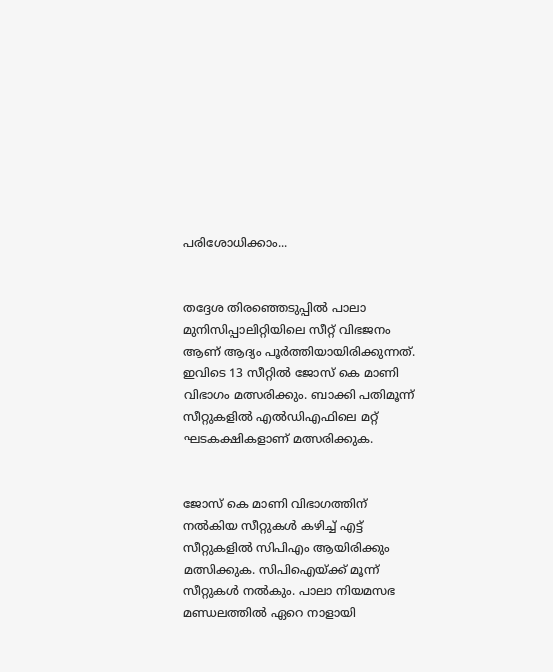പരിശോധിക്കാം...


തദ്ദേശ തിരഞ്ഞെടുപ്പില്‍ പാലാ മുനിസിപ്പാലിറ്റിയിലെ സീറ്റ് വിഭജനം ആണ് ആദ്യം പൂര്‍ത്തിയായിരിക്കുന്നത്. ഇവിടെ 13 സീറ്റില്‍ ജോസ് കെ മാണി വിഭാഗം മത്സരിക്കും. ബാക്കി പതിമൂന്ന് സീറ്റുകളില്‍ എല്‍ഡിഎഫിലെ മറ്റ് ഘടകക്ഷികളാണ് മത്സരിക്കുക.


ജോസ് കെ മാണി വിഭാഗത്തിന് നല്‍കിയ സീറ്റുകള്‍ കഴിച്ച് എട്ട് സീറ്റുകളില്‍ സിപിഎം ആയിരിക്കും മത്സിക്കുക. സിപിഐയ്ക്ക് മൂന്ന് സീറ്റുകള്‍ നല്‍കും. പാലാ നിയമസഭ മണ്ഡലത്തില്‍ ഏറെ നാളായി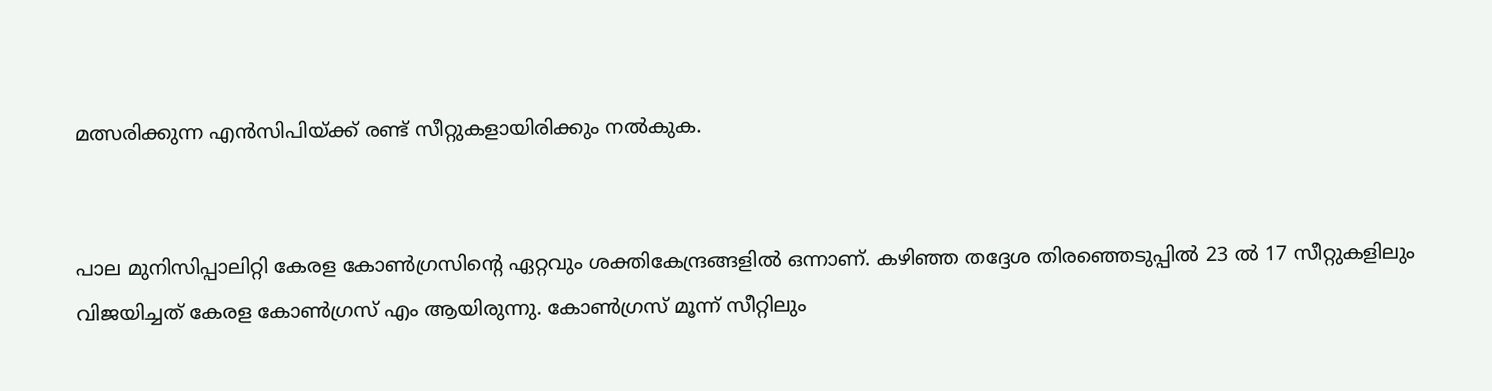മത്സരിക്കുന്ന എന്‍സിപിയ്ക്ക് രണ്ട് സീറ്റുകളായിരിക്കും നല്‍കുക.


പാല മുനിസിപ്പാലിറ്റി കേരള കോണ്‍ഗ്രസിന്റെ ഏറ്റവും ശക്തികേന്ദ്രങ്ങളില്‍ ഒന്നാണ്. കഴിഞ്ഞ തദ്ദേശ തിരഞ്ഞെടുപ്പില്‍ 23 ല്‍ 17 സീറ്റുകളിലും വിജയിച്ചത് കേരള കോണ്‍ഗ്രസ് എം ആയിരുന്നു. കോണ്‍ഗ്രസ് മൂന്ന് സീറ്റിലും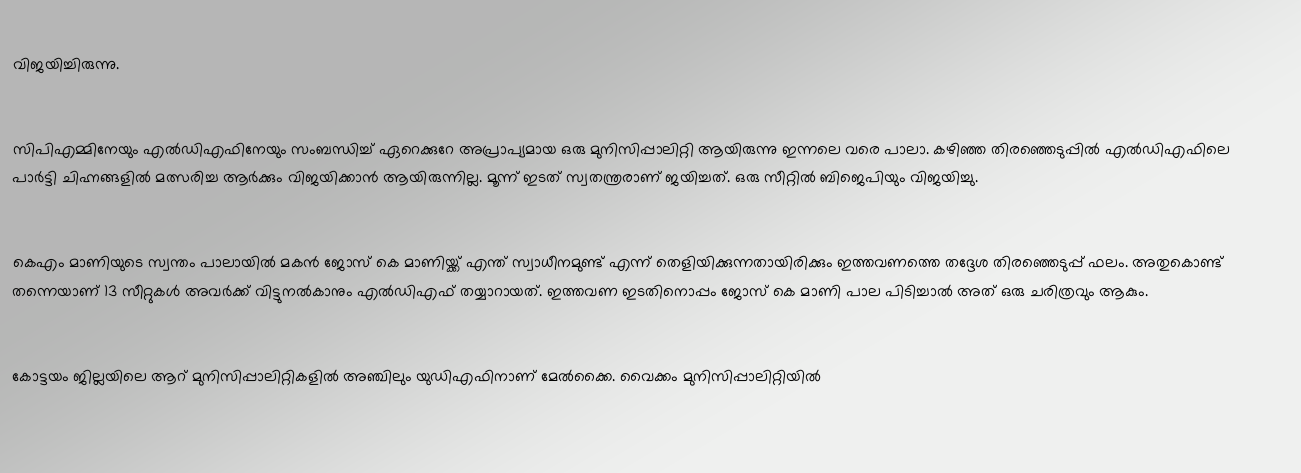വിജയിച്ചിരുന്നു.


സിപിഎമ്മിനേയും എല്‍ഡിഎഫിനേയും സംബന്ധിച്ച് ഏറെക്കുറേ അപ്രാപ്യമായ ഒരു മുനിസിപ്പാലിറ്റി ആയിരുന്നു ഇന്നലെ വരെ പാലാ. കഴിഞ്ഞ തിരഞ്ഞെടുപ്പില്‍ എല്‍ഡിഎഫിലെ പാര്‍ട്ടി ചിഹ്നങ്ങളില്‍ മത്സരിച്ച ആര്‍ക്കും വിജയിക്കാന്‍ ആയിരുന്നില്ല. മൂന്ന് ഇടത് സ്വതന്ത്രരാണ് ജയിച്ചത്. ഒരു സീറ്റില്‍ ബിജെപിയും വിജയിച്ചു.


കെഎം മാണിയുടെ സ്വന്തം പാലായില്‍ മകന്‍ ജോസ് കെ മാണിയ്ക്ക് എന്ത് സ്വാധീനമുണ്ട് എന്ന് തെളിയിക്കുന്നതായിരിക്കും ഇത്തവണത്തെ തദ്ദേശ തിരഞ്ഞെടുപ്പ് ഫലം. അതുകൊണ്ട് തന്നെയാണ് 13 സീറ്റുകള്‍ അവര്‍ക്ക് വിട്ടുനല്‍കാനും എല്‍ഡിഎഫ് തയ്യാറായത്. ഇത്തവണ ഇടതിനൊപ്പം ജോസ് കെ മാണി പാല പിടിച്ചാല്‍ അത് ഒരു ചരിത്രവും ആകും.


കോട്ടയം ജില്ലയിലെ ആറ് മുനിസിപ്പാലിറ്റികളില്‍ അഞ്ചിലും യുഡിഎഫിനാണ് മേല്‍ക്കൈ. വൈക്കം മുനിസിപ്പാലിറ്റിയില്‍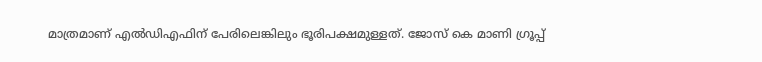മാത്രമാണ് എല്‍ഡിഎഫിന് പേരിലെങ്കിലും ഭൂരിപക്ഷമുള്ളത്. ജോസ് കെ മാണി ഗ്രൂപ്പ്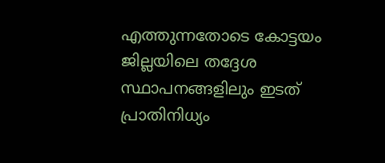എത്തുന്നതോടെ കോട്ടയം ജില്ലയിലെ തദ്ദേശ സ്ഥാപനങ്ങളിലും ഇടത് പ്രാതിനിധ്യം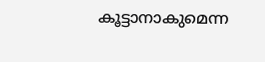കൂട്ടാനാകുമെന്ന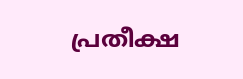പ്രതീക്ഷ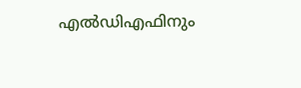എല്‍ഡിഎഫിനും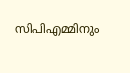സിപിഎമ്മിനും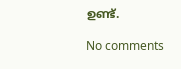ഉണ്ട്.

No comments